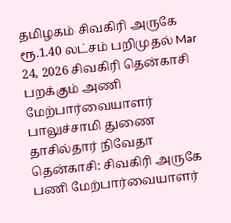தமிழகம் சிவகிரி அருகே ரூ.1.40 லட்சம் பறிமுதல் Mar 24, 2026 சிவகிரி தென்காசி பறக்கும் அணி மேற்பார்வையாளர் பாலுச்சாமி துணை தாசில்தார் நிவேதா தென்காசி: சிவகிரி அருகே பணி மேற்பார்வையாளர்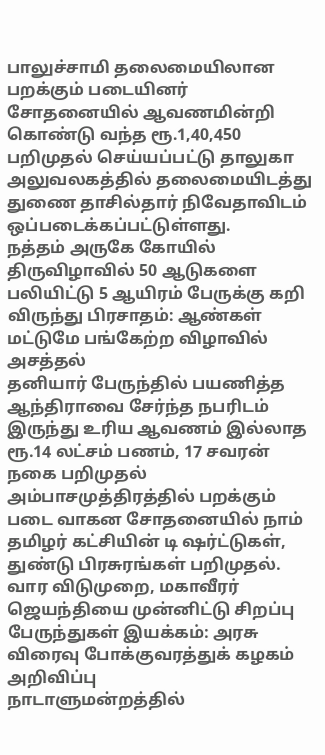பாலுச்சாமி தலைமையிலான பறக்கும் படையினர் சோதனையில் ஆவணமின்றி கொண்டு வந்த ரூ.1,40,450 பறிமுதல் செய்யப்பட்டு தாலுகா அலுவலகத்தில் தலைமையிடத்து துணை தாசில்தார் நிவேதாவிடம் ஒப்படைக்கப்பட்டுள்ளது.
நத்தம் அருகே கோயில் திருவிழாவில் 50 ஆடுகளை பலியிட்டு 5 ஆயிரம் பேருக்கு கறி விருந்து பிரசாதம்: ஆண்கள் மட்டுமே பங்கேற்ற விழாவில் அசத்தல்
தனியார் பேருந்தில் பயணித்த ஆந்திராவை சேர்ந்த நபரிடம் இருந்து உரிய ஆவணம் இல்லாத ரூ.14 லட்சம் பணம், 17 சவரன் நகை பறிமுதல்
அம்பாசமுத்திரத்தில் பறக்கும் படை வாகன சோதனையில் நாம் தமிழர் கட்சியின் டி ஷர்ட்டுகள், துண்டு பிரசுரங்கள் பறிமுதல்.
வார விடுமுறை, மகாவீரர் ஜெயந்தியை முன்னிட்டு சிறப்பு பேருந்துகள் இயக்கம்: அரசு விரைவு போக்குவரத்துக் கழகம் அறிவிப்பு
நாடாளுமன்றத்தில்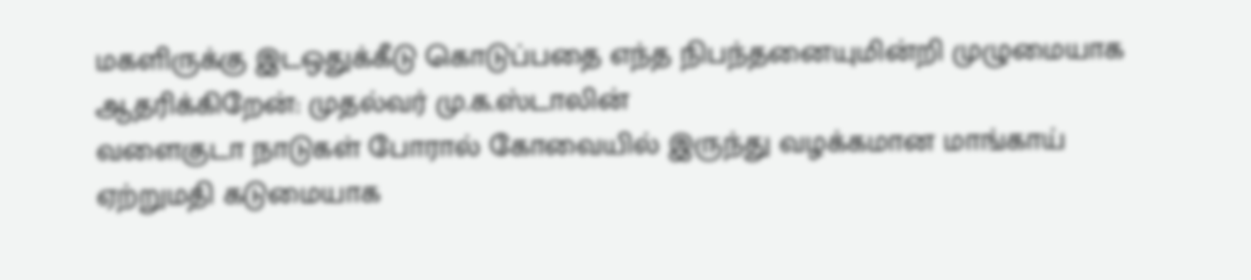மகளிருக்கு இடஒதுக்கீடு கொடுப்பதை எந்த நிபந்தனையுமின்றி முழுமையாக ஆதரிக்கிறேன்: முதல்வர் மு.க.ஸ்டாலின்
வளைகுடா நாடுகள் போரால் கோவையில் இருந்து வழக்கமான மாங்காய் ஏற்றுமதி கடுமையாக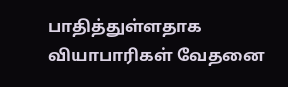பாதித்துள்ளதாக வியாபாரிகள் வேதனை